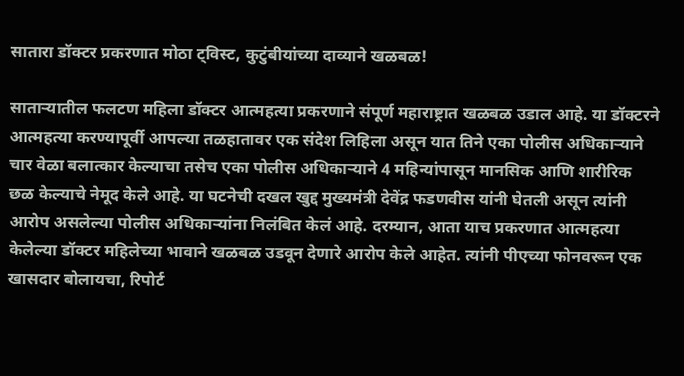सातारा डॉक्टर प्रकरणात मोठा ट्विस्ट, कुटुंबीयांच्या दाव्याने खळबळ!

साताऱ्यातील फलटण महिला डॉक्टर आत्महत्या प्रकरणाने संपूर्ण महाराष्ट्रात खळबळ उडाल आहे. या डॉक्टरने आत्महत्या करण्यापूर्वी आपल्या तळहातावर एक संदेश लिहिला असून यात तिने एका पोलीस अधिकाऱ्याने चार वेळा बलात्कार केल्याचा तसेच एका पोलीस अधिकाऱ्याने 4 महिन्यांपासून मानसिक आणि शारीरिक छळ केल्याचे नेमूद केले आहे. या घटनेची दखल खुद्द मुख्यमंत्री देवेंद्र फडणवीस यांनी घेतली असून त्यांनी आरोप असलेल्या पोलीस अधिकाऱ्यांना निलंबित केलं आहे. दरम्यान, आता याच प्रकरणात आत्महत्या केलेल्या डॉक्टर महिलेच्या भावाने खळबळ उडवून देणारे आरोप केले आहेत. त्यांनी पीएच्या फोनवरून एक खासदार बोलायचा, रिपोर्ट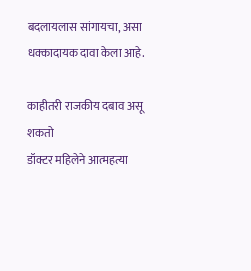बदलायलास सांगायचा, असा धक्कादायक दावा केला आहे.

काहीतरी राजकीय दबाव असू शकतो
डॉक्टर महिलेने आत्महत्या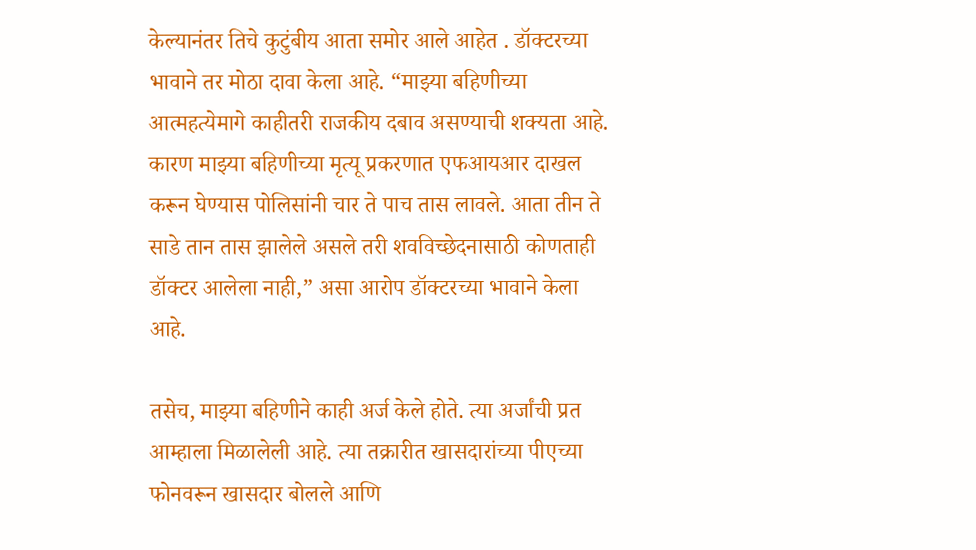केल्यानंतर तिचे कुटुंबीय आता समोर आले आहेत . डॉक्टरच्या भावाने तर मोठा दावा केला आहे. “माझ्या बहिणीच्या आत्महत्येमागे काहीतरी राजकीय दबाव असण्याची शक्यता आहे. कारण माझ्या बहिणीच्या मृत्यू प्रकरणात एफआयआर दाखल करून घेण्यास पोलिसांनी चार ते पाच तास लावले. आता तीन ते साडे तान तास झालेले असले तरी शवविच्छेदनासाठी कोणताही डॉक्टर आलेला नाही,” असा आरोप डॉक्टरच्या भावाने केला आहे.

तसेच, माझ्या बहिणीने काही अर्ज केले होते. त्या अर्जांची प्रत आम्हाला मिळालेली आहे. त्या तक्रारीत खासदारांच्या पीएच्या फोनवरून खासदार बोलले आणि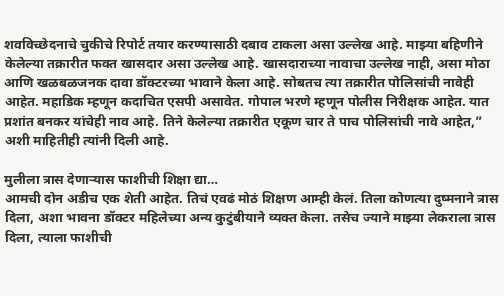शवविच्छेदनाचे चुकीचे रिपोर्ट तयार करण्यासाठी दबाव टाकला असा उल्लेख आहे. माझ्या बहिणीने केलेल्या तक्रारीत फक्त खासदार असा उल्लेख आहे. खासदाराच्या नावाचा उल्लेख नाही, असा मोठा आणि खळबळजनक दावा डॉक्टरच्या भावाने केला आहे. सोबतच त्या तक्रारीत पोलिसांची नावेही आहेत. महाडिक म्हणून कदाचित एसपी असावेत. गोपाल भरणे म्हणून पोलीस निरीक्षक आहेत. यात प्रशांत बनकर यांचेही नाव आहे. तिने केलेल्या तक्रारीत एकूण चार ते पाच पोलिसांची नावे आहेत,” अशी माहितीही त्यांनी दिली आहे.

मुलीला त्रास देणाऱ्यास फाशीची शिक्षा द्या…
आमची दोन अडीच एक शेती आहेत. तिचं एवढं मोठं शिक्षण आम्ही केलं. तिला कोणत्या दुष्मनाने त्रास दिला, अशा भावना डॉक्टर महिलेच्या अन्य कुटुंबीयाने व्यक्त केला. तसेच ज्याने माझ्या लेकराला त्रास दिला, त्याला फाशीची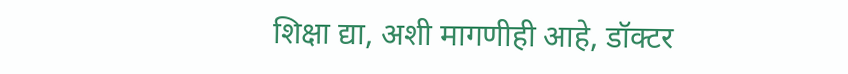शिक्षा द्या, अशी मागणीही आहे, डॉक्टर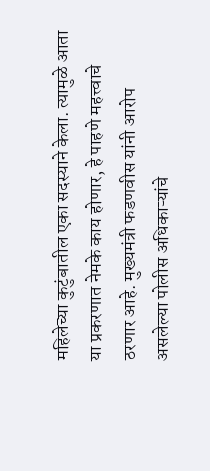महिलेच्या कुटुंबातील एका सदस्याने केला. त्यामुळे आता या प्रकरणात नेमके काय होणार, हे पाहणे महत्त्वाचे ठरणार आहे. मुख्यमंत्री फडणवीस यांनी आरोप असलेल्या पोलीस अधिकाऱ्यांचे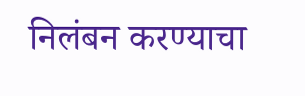निलंबन करण्याचा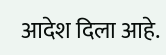आदेश दिला आहे.